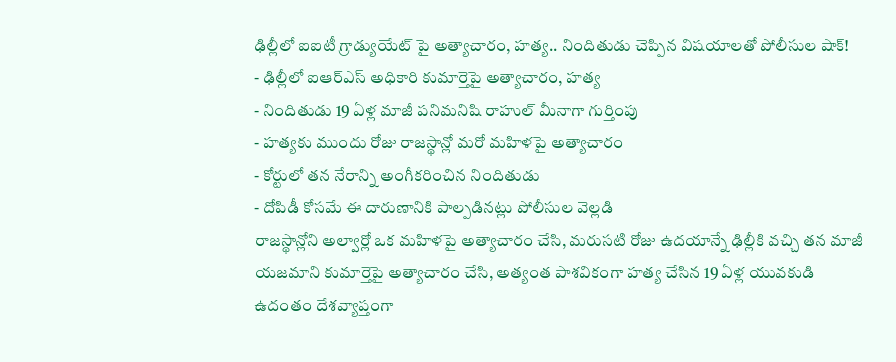ఢిల్లీలో ఐఐటీ గ్రాడ్యుయేట్ పై అత్యాచారం, హత్య.. నిందితుడు చెప్పిన విషయాలతో పోలీసుల షాక్!
- ఢిల్లీలో ఐఆర్ఎస్ అధికారి కుమార్తెపై అత్యాచారం, హత్య
- నిందితుడు 19 ఏళ్ల మాజీ పనిమనిషి రాహుల్ మీనాగా గుర్తింపు
- హత్యకు ముందు రోజు రాజస్థాన్లో మరో మహిళపై అత్యాచారం
- కోర్టులో తన నేరాన్ని అంగీకరించిన నిందితుడు
- దోపిడీ కోసమే ఈ దారుణానికి పాల్పడినట్లు పోలీసుల వెల్లడి
రాజస్థాన్లోని అల్వార్లో ఒక మహిళపై అత్యాచారం చేసి, మరుసటి రోజు ఉదయాన్నే ఢిల్లీకి వచ్చి తన మాజీ యజమాని కుమార్తెపై అత్యాచారం చేసి, అత్యంత పాశవికంగా హత్య చేసిన 19 ఏళ్ల యువకుడి ఉదంతం దేశవ్యాప్తంగా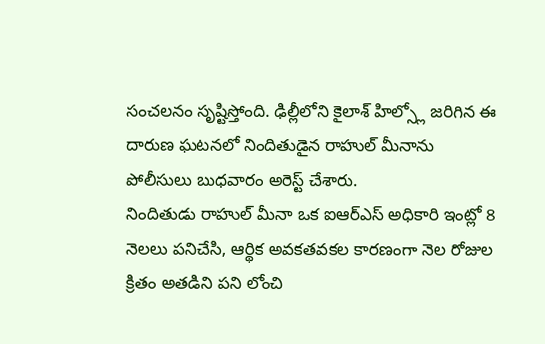సంచలనం సృష్టిస్తోంది. ఢిల్లీలోని కైలాశ్ హిల్స్లో జరిగిన ఈ దారుణ ఘటనలో నిందితుడైన రాహుల్ మీనాను పోలీసులు బుధవారం అరెస్ట్ చేశారు.
నిందితుడు రాహుల్ మీనా ఒక ఐఆర్ఎస్ అధికారి ఇంట్లో 8 నెలలు పనిచేసి, ఆర్థిక అవకతవకల కారణంగా నెల రోజుల క్రితం అతడిని పని లోంచి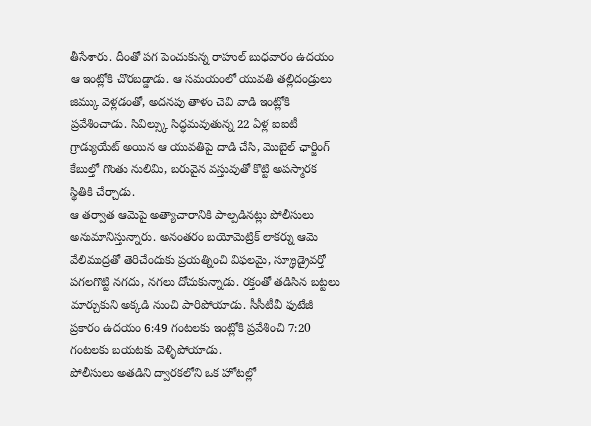తీసేశారు. దీంతో పగ పెంచుకున్న రాహుల్ బుధవారం ఉదయం ఆ ఇంట్లోకి చొరబడ్డాడు. ఆ సమయంలో యువతి తల్లిదండ్రులు జిమ్కు వెళ్లడంతో, అదనపు తాళం చెవి వాడి ఇంట్లోకి ప్రవేశించాడు. సివిల్స్కు సిద్ధమవుతున్న 22 ఏళ్ల ఐఐటీ గ్రాడ్యుయేట్ అయిన ఆ యువతిపై దాడి చేసి, మొబైల్ ఛార్జింగ్ కేబుల్తో గొంతు నులిమి, బరువైన వస్తువుతో కొట్టి అపస్మారక స్థితికి చేర్చాడు.
ఆ తర్వాత ఆమెపై అత్యాచారానికి పాల్పడినట్లు పోలీసులు అనుమానిస్తున్నారు. అనంతరం బయోమెట్రిక్ లాకర్ను ఆమె వేలిముద్రతో తెరిచేందుకు ప్రయత్నించి విఫలమై, స్క్రూడ్రైవర్తో పగలగొట్టి నగదు, నగలు దోచుకున్నాడు. రక్తంతో తడిసిన బట్టలు మార్చుకుని అక్కడి నుంచి పారిపోయాడు. సీసీటీవీ ఫుటేజీ ప్రకారం ఉదయం 6:49 గంటలకు ఇంట్లోకి ప్రవేశించి 7:20 గంటలకు బయటకు వెళ్ళిపోయాడు.
పోలీసులు అతడిని ద్వారకలోని ఒక హోటల్లో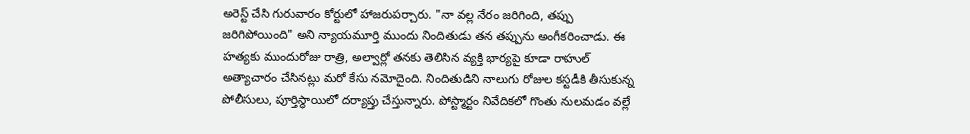అరెస్ట్ చేసి గురువారం కోర్టులో హాజరుపర్చారు. "నా వల్ల నేరం జరిగింది, తప్పు జరిగిపోయింది" అని న్యాయమూర్తి ముందు నిందితుడు తన తప్పును అంగీకరించాడు. ఈ హత్యకు ముందురోజు రాత్రి, అల్వార్లో తనకు తెలిసిన వ్యక్తి భార్యపై కూడా రాహుల్ అత్యాచారం చేసినట్లు మరో కేసు నమోదైంది. నిందితుడిని నాలుగు రోజుల కస్టడీకి తీసుకున్న పోలీసులు, పూర్తిస్థాయిలో దర్యాప్తు చేస్తున్నారు. పోస్ట్మార్టం నివేదికలో గొంతు నులమడం వల్లే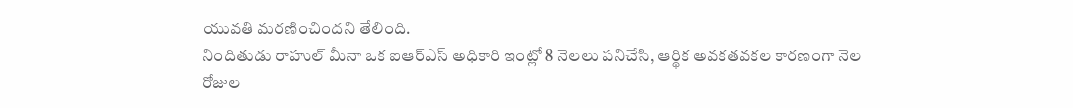యువతి మరణించిందని తేలింది.
నిందితుడు రాహుల్ మీనా ఒక ఐఆర్ఎస్ అధికారి ఇంట్లో 8 నెలలు పనిచేసి, ఆర్థిక అవకతవకల కారణంగా నెల రోజుల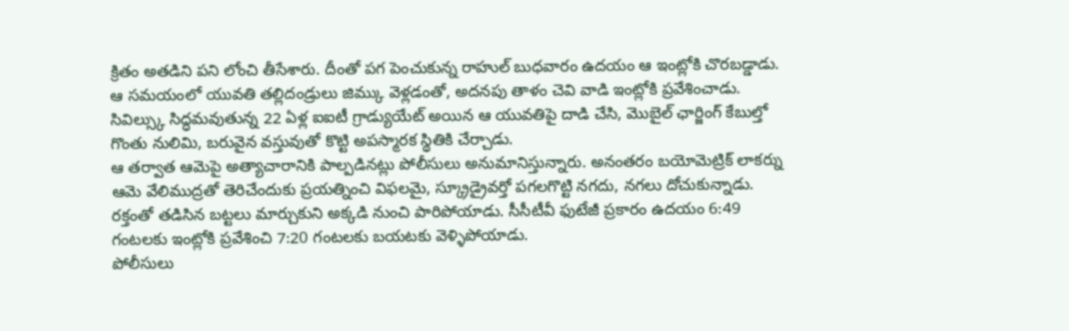క్రితం అతడిని పని లోంచి తీసేశారు. దీంతో పగ పెంచుకున్న రాహుల్ బుధవారం ఉదయం ఆ ఇంట్లోకి చొరబడ్డాడు. ఆ సమయంలో యువతి తల్లిదండ్రులు జిమ్కు వెళ్లడంతో, అదనపు తాళం చెవి వాడి ఇంట్లోకి ప్రవేశించాడు. సివిల్స్కు సిద్ధమవుతున్న 22 ఏళ్ల ఐఐటీ గ్రాడ్యుయేట్ అయిన ఆ యువతిపై దాడి చేసి, మొబైల్ ఛార్జింగ్ కేబుల్తో గొంతు నులిమి, బరువైన వస్తువుతో కొట్టి అపస్మారక స్థితికి చేర్చాడు.
ఆ తర్వాత ఆమెపై అత్యాచారానికి పాల్పడినట్లు పోలీసులు అనుమానిస్తున్నారు. అనంతరం బయోమెట్రిక్ లాకర్ను ఆమె వేలిముద్రతో తెరిచేందుకు ప్రయత్నించి విఫలమై, స్క్రూడ్రైవర్తో పగలగొట్టి నగదు, నగలు దోచుకున్నాడు. రక్తంతో తడిసిన బట్టలు మార్చుకుని అక్కడి నుంచి పారిపోయాడు. సీసీటీవీ ఫుటేజీ ప్రకారం ఉదయం 6:49 గంటలకు ఇంట్లోకి ప్రవేశించి 7:20 గంటలకు బయటకు వెళ్ళిపోయాడు.
పోలీసులు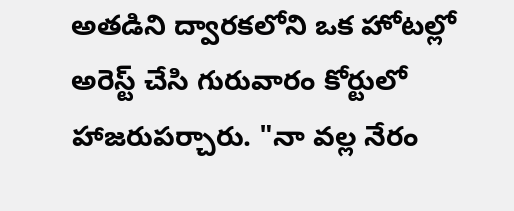అతడిని ద్వారకలోని ఒక హోటల్లో అరెస్ట్ చేసి గురువారం కోర్టులో హాజరుపర్చారు. "నా వల్ల నేరం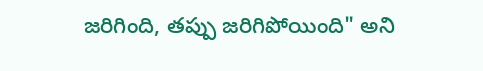జరిగింది, తప్పు జరిగిపోయింది" అని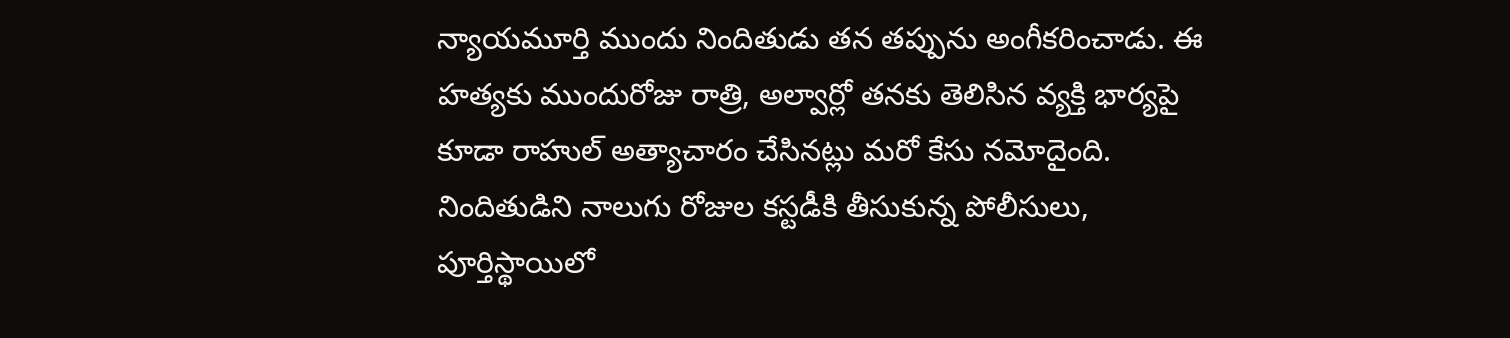న్యాయమూర్తి ముందు నిందితుడు తన తప్పును అంగీకరించాడు. ఈ హత్యకు ముందురోజు రాత్రి, అల్వార్లో తనకు తెలిసిన వ్యక్తి భార్యపై కూడా రాహుల్ అత్యాచారం చేసినట్లు మరో కేసు నమోదైంది. నిందితుడిని నాలుగు రోజుల కస్టడీకి తీసుకున్న పోలీసులు, పూర్తిస్థాయిలో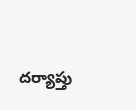దర్యాప్తు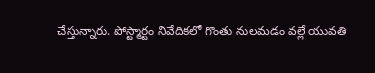చేస్తున్నారు. పోస్ట్మార్టం నివేదికలో గొంతు నులమడం వల్లే యువతి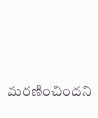మరణించిందని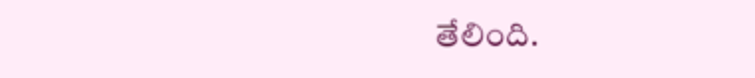తేలింది.